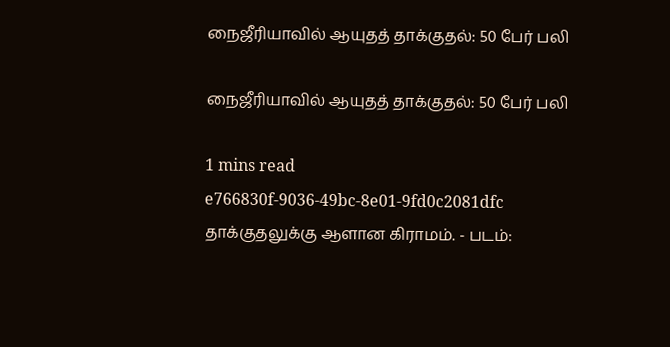நைஜீரியாவில் ஆயுதத் தாக்குதல்: 50 பேர் பலி

நைஜீரியாவில் ஆயுதத் தாக்குதல்: 50 பேர் பலி

1 mins read
e766830f-9036-49bc-8e01-9fd0c2081dfc
தாக்குதலுக்கு ஆளான கிராமம். - படம்: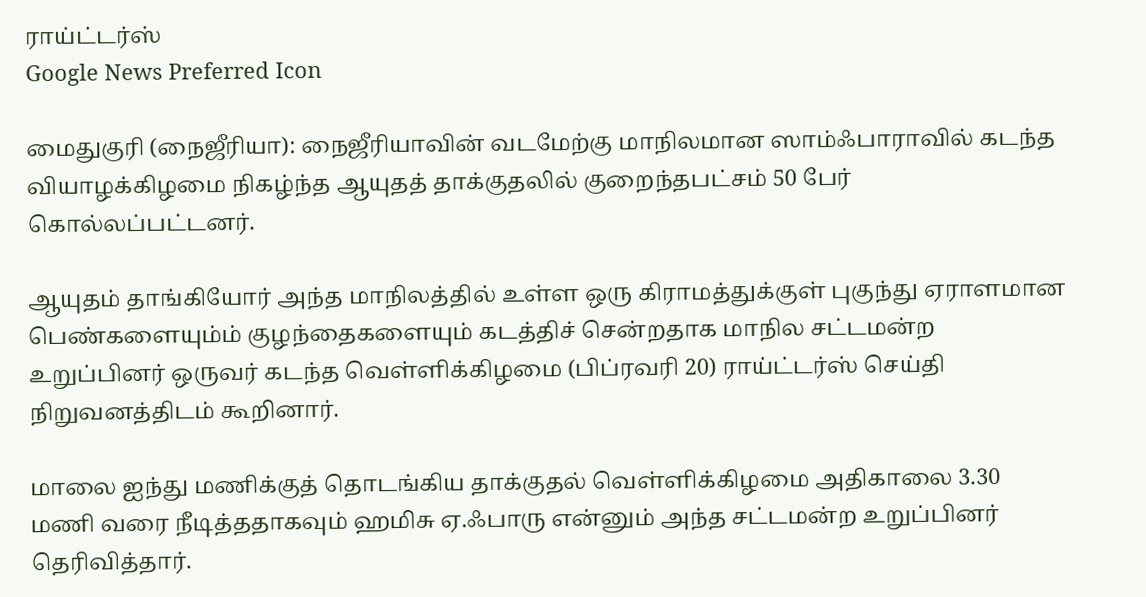ராய்ட்டர்ஸ்
Google News Preferred Icon

மைதுகுரி (நைஜீரியா): நைஜீரியாவின் வடமேற்கு மாநிலமான ஸாம்ஃபாராவில் கடந்த வியாழக்கிழமை நிகழ்ந்த ஆயுதத் தாக்குதலில் குறைந்தபட்சம் 50 பேர் கொல்லப்பட்டனர்.

ஆயுதம் தாங்கியோர் அந்த மாநிலத்தில் உள்ள ஒரு கிராமத்துக்குள் புகுந்து ஏராளமான பெண்களையும்ம் குழந்தைகளையும் கடத்திச் சென்றதாக மாநில சட்டமன்ற உறுப்பினர் ஒருவர் கடந்த வெள்ளிக்கிழமை (பிப்ரவரி 20) ராய்ட்டர்ஸ் செய்தி நிறுவனத்திடம் கூறினார்.

மாலை ஐந்து மணிக்குத் தொடங்கிய தாக்குதல் வெள்ளிக்கிழமை அதிகாலை 3.30 மணி வரை நீடித்ததாகவும் ஹமிசு ஏ.ஃபாரு என்னும் அந்த சட்டமன்ற உறுப்பினர் தெரிவித்தார்.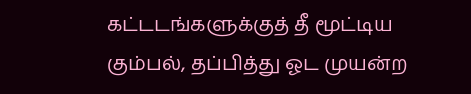கட்டடங்களுக்குத் தீ மூட்டிய கும்பல், தப்பித்து ஓட முயன்ற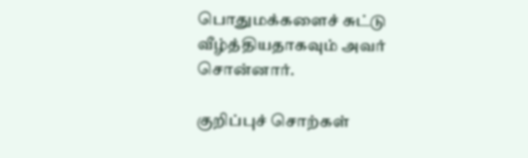பொதுமக்களைச் சுட்டு வீழ்த்தியதாகவும் அவர் சொன்னார்.

குறிப்புச் சொற்கள்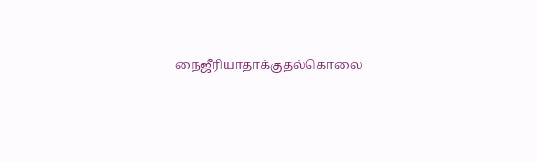நைஜீரியாதாக்குதல்கொலை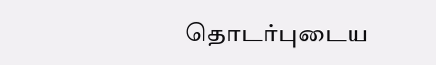தொடர்புடைய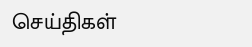செய்திகள்